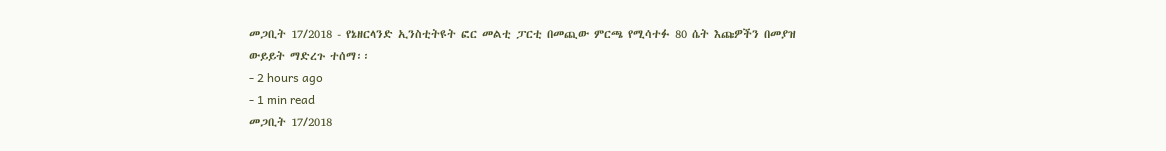መጋቢት 17/2018 - የኔዘርላንድ ኢንስቲትዩት ፎር መልቲ ፓርቲ በመጪው ምርጫ የሚሳተፉ 80 ሴት እጩዎችን በመያዝ ውይይት ማድረጉ ተሰማ፡፡
- 2 hours ago
- 1 min read
መጋቢት 17/2018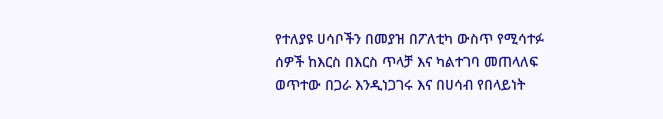የተለያዩ ሀሳቦችን በመያዝ በፖለቲካ ውስጥ የሚሳተፉ ሰዎች ከእርስ በእርስ ጥላቻ እና ካልተገባ መጠላለፍ ወጥተው በጋራ እንዲነጋገሩ እና በሀሳብ የበላይነት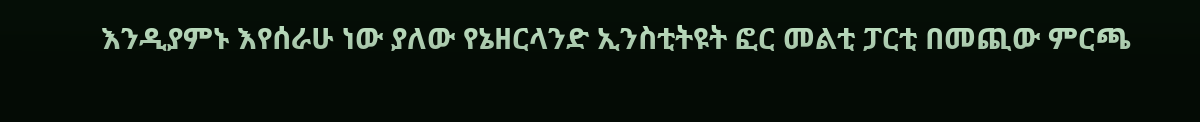እንዲያምኑ እየሰራሁ ነው ያለው የኔዘርላንድ ኢንስቲትዩት ፎር መልቲ ፓርቲ በመጪው ምርጫ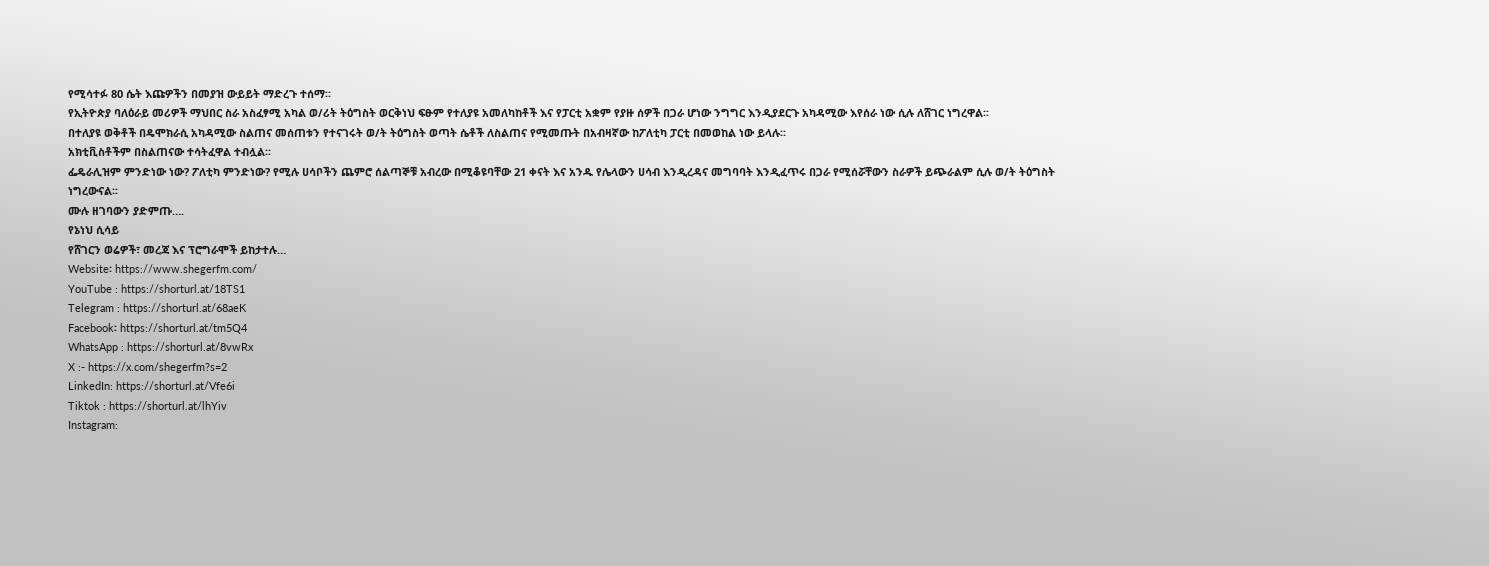የሚሳተፉ 80 ሴት እጩዎችን በመያዝ ውይይት ማድረጉ ተሰማ፡፡
የኢትዮጵያ ባለዕራይ መሪዎች ማህበር ስራ አስፈፃሚ አካል ወ/ሪት ትዕግስት ወርቅነህ ፍፁም የተለያዩ አመለካከቶች እና የፓርቲ አቋም የያዙ ሰዎች በጋራ ሆነው ንግግር እንዲያደርጉ አካዳሚው እየሰራ ነው ሲሉ ለሸገር ነግረዋል፡፡
በተለያዩ ወቅቶች በዴሞክራሲ አካዳሚው ስልጠና መሰጠቱን የተናገሩት ወ/ት ትዕግስት ወጣት ሴቶች ለስልጠና የሚመጡት በአብዛኛው ከፖለቲካ ፓርቲ በመወከል ነው ይላሉ፡፡
አክቲቪስቶችም በስልጠናው ተሳትፈዋል ተብሏል፡፡
ፌዴራሊዝም ምንድነው ነው? ፖለቲካ ምንድነው? የሚሉ ሀሳቦችን ጨምሮ ሰልጣኞቹ አብረው በሚቆዩባቸው 21 ቀናት እና አንዱ የሌላውን ሀሳብ እንዲረዳና መግባባት እንዲፈጥሩ በጋራ የሚሰሯቸውን ስራዎች ይጭራልም ሲሉ ወ/ት ትዕግስት ነግረውናል፡፡
ሙሉ ዘገባውን ያድምጡ….
የኔነህ ሲሳይ
የሸገርን ወሬዎች፣ መረጃ እና ፕሮግራሞች ይከታተሉ…
Website፡ https://www.shegerfm.com/
YouTube : https://shorturl.at/18TS1
Telegram : https://shorturl.at/68aeK
Facebook፡ https://shorturl.at/tm5Q4
WhatsApp : https://shorturl.at/8vwRx
X :- https://x.com/shegerfm?s=2
LinkedIn: https://shorturl.at/Vfe6i
Tiktok : https://shorturl.at/lhYiv
Instagram: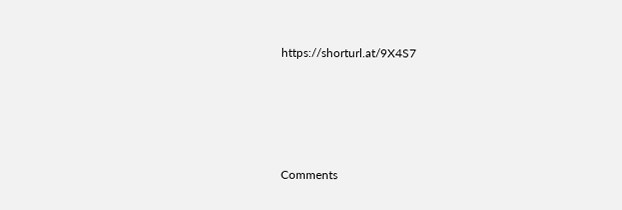https://shorturl.at/9X4S7





Comments